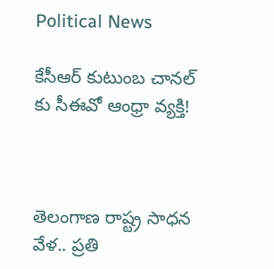Political News

కేసీఆర్ కుటుంబ చానల్ కు సీఈవో ఆంధ్రా వ్యక్తి!



తెలంగాణ రాష్ట్ర సాధన వేళ.. ప్రతి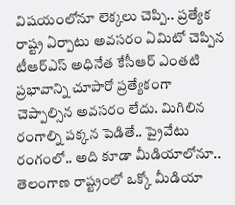విషయంలోనూ లెక్కలు చెప్పి.. ప్రత్యేక రాష్ట్ర ఏర్పాటు అవసరం ఏమిటో చెప్పిన టీఆర్ఎస్ అధినేత కేసీఆర్ ఎంతటి ప్రభావాన్ని చూపారో ప్రత్యేకంగా చెప్పాల్సిన అవసరం లేదు. మిగిలిన రంగాల్ని పక్కన పెడితే.. ప్రైవేటు రంగంలో.. అది కూడా మీడియాలోనూ.. తెలంగాణ రాష్ట్రంలో ఒక్కో మీడియా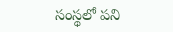సంస్థలో పని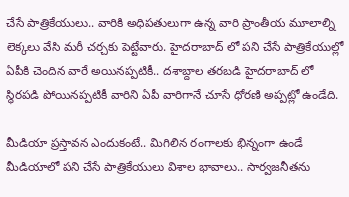చేసే పాత్రికేయులు.. వారికి అధిపతులుగా ఉన్న వారి ప్రాంతీయ మూలాల్ని లెక్కలు వేసి మరీ చర్చకు పెట్టేవారు. హైదరాబాద్ లో పని చేసే పాత్రికేయుల్లో ఏపీకి చెందిన వారే అయినప్పటికీ.. దశాబ్దాల తరబడి హైదరాబాద్ లో స్థిరపడి పోయినప్పటికీ వారిని ఏపీ వారిగానే చూసే ధోరణి అప్పట్లో ఉండేది.

మీడియా ప్రస్తావన ఎందుకంటే.. మిగిలిన రంగాలకు భిన్నంగా ఉండే మీడియాలో పని చేసే పాత్రికేయులు విశాల భావాలు.. సార్వజనీతను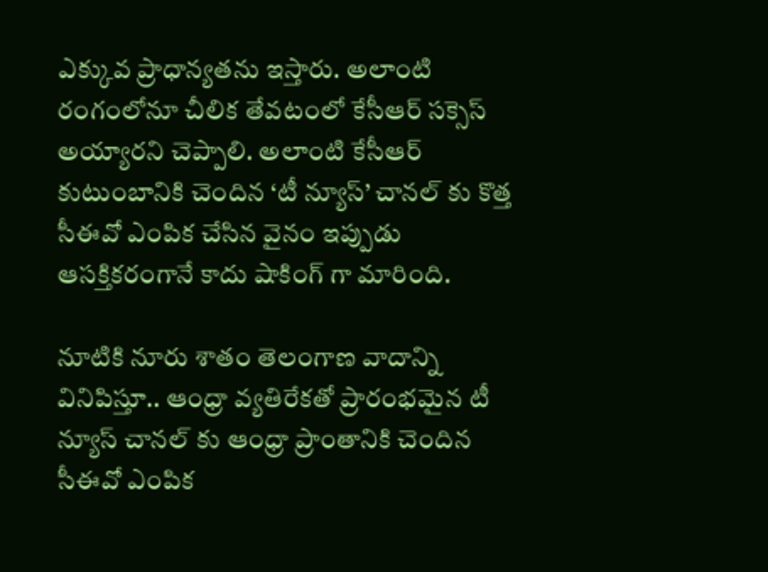ఎక్కువ ప్రాధాన్యతను ఇస్తారు. అలాంటి రంగంలోనూ చీలిక తేవటంలో కేసీఆర్ సక్సెస్ అయ్యారని చెప్పాలి. అలాంటి కేసీఆర్ కుటుంబానికి చెందిన ‘టీ న్యూస్’ చానల్ కు కొత్త సీఈవో ఎంపిక చేసిన వైనం ఇప్పుడు ఆసక్తికరంగానే కాదు షాకింగ్ గా మారింది.

నూటికి నూరు శాతం తెలంగాణ వాదాన్ని వినిపిస్తూ.. ఆంధ్రా వ్యతిరేకతో ప్రారంభమైన టీ న్యూస్ చానల్ కు ఆంధ్రా ప్రాంతానికి చెందిన సీఈవో ఎంపిక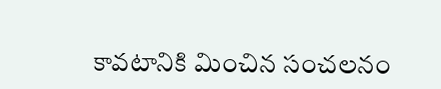కావటానికి మించిన సంచలనం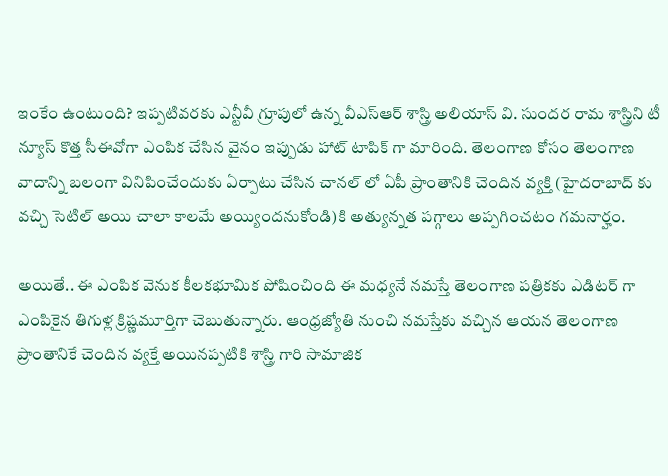ఇంకేం ఉంటుంది? ఇప్పటివరకు ఎన్టీవీ గ్రూపులో ఉన్న వీఎస్ఆర్ శాస్త్రి అలియాస్ వి. సుందర రామ శాస్త్రిని టీ న్యూస్ కొత్త సీఈవోగా ఎంపిక చేసిన వైనం ఇప్పుడు హాట్ టాపిక్ గా మారింది. తెలంగాణ కోసం తెలంగాణ వాదాన్ని బలంగా వినిపించేందుకు ఏర్పాటు చేసిన చానల్ లో ఏపీ ప్రాంతానికి చెందిన వ్యక్తి (హైదరాబాద్ కు వచ్చి సెటిల్ అయి చాలా కాలమే అయ్యిందనుకోండి)కి అత్యున్నత పగ్గాలు అప్పగించటం గమనార్హం.

అయితే.. ఈ ఎంపిక వెనుక కీలకభూమిక పోషించింది ఈ మధ్యనే నమస్తే తెలంగాణ పత్రికకు ఎడిటర్ గా ఎంపికైన తిగుళ్ల క్రిష్ణమూర్తిగా చెబుతున్నారు. ఆంధ్రజ్యోతి నుంచి నమస్తేకు వచ్చిన ఆయన తెలంగాణ ప్రాంతానికే చెందిన వ్యక్తే అయినప్పటికి శాస్త్రి గారి సామాజిక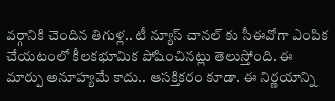వర్గానికి చెందిన తిగుళ్ల.. టీ న్యూస్ చానల్ కు సీఈవోగా ఎంపిక చేయటంలో కీలకభూమిక పోషించినట్లు తెలుస్తోంది. ఈ మార్పు అనూహ్యమే కాదు.. ఆసక్తికరం కూడా. ఈ నిర్ణయాన్ని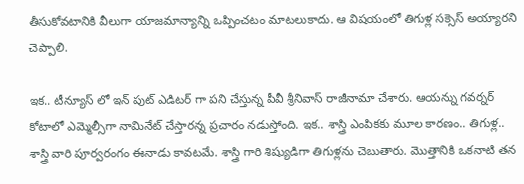తీసుకోవటానికి వీలుగా యాజమాన్యాన్ని ఒప్పించటం మాటలుకాదు. ఆ విషయంలో తిగుళ్ల సక్సెస్ అయ్యారని చెప్పాలి.

ఇక.. టీన్యూస్ లో ఇన్ పుట్ ఎడిటర్ గా పని చేస్తున్న పీవీ శ్రీనివాస్ రాజీనామా చేశారు. ఆయన్ను గవర్నర్ కోటాలో ఎమ్మెల్సీగా నామినేట్ చేస్తారన్న ప్రచారం నడుస్తోంది. ఇక.. శాస్త్రి ఎంపికకు మూల కారణం.. తిగుళ్ల.. శాస్త్రి వారి పూర్వరంగం ఈనాడు కావటమే. శాస్త్రి గారి శిష్యుడిగా తిగుళ్లను చెబుతారు. మొత్తానికి ఒకనాటి తన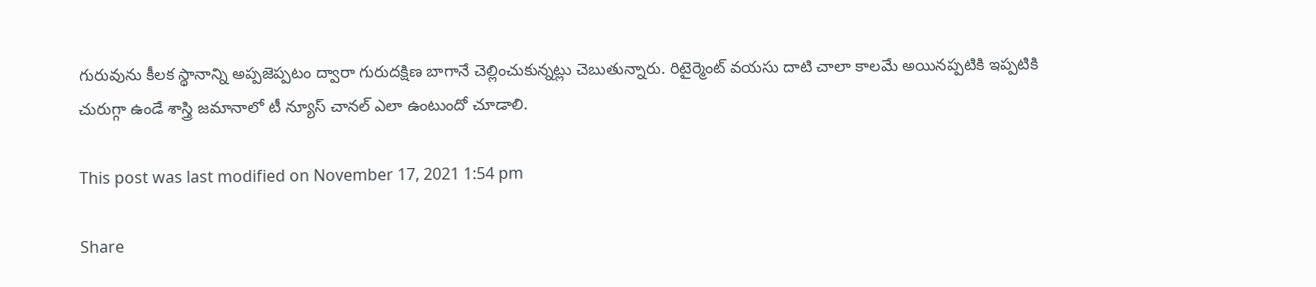గురువును కీలక స్థానాన్ని అప్పజెప్పటం ద్వారా గురుదక్షిణ బాగానే చెల్లించుకున్నట్లు చెబుతున్నారు. రిటైర్మెంట్ వయసు దాటి చాలా కాలమే అయినప్పటికి ఇప్పటికి చురుగ్గా ఉండే శాస్త్రి జమానాలో టీ న్యూస్ చానల్ ఎలా ఉంటుందో చూడాలి.

This post was last modified on November 17, 2021 1:54 pm

Share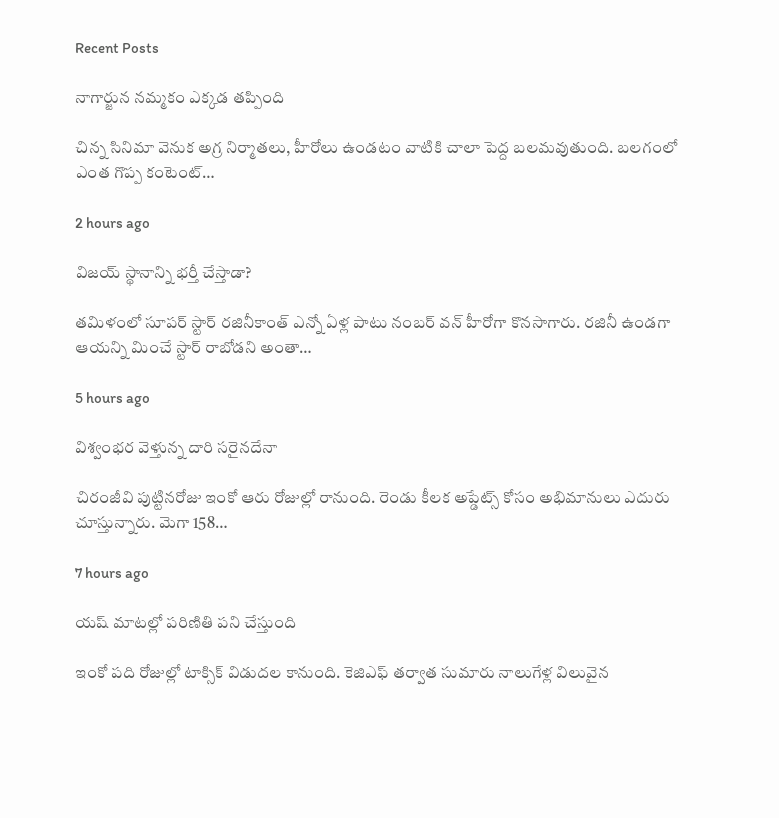Recent Posts

నాగార్జున నమ్మకం ఎక్కడ తప్పింది

చిన్న సినిమా వెనుక అగ్ర నిర్మాతలు, హీరోలు ఉండటం వాటికి చాలా పెద్ద బలమవుతుంది. బలగంలో ఎంత గొప్ప కంటెంట్…

2 hours ago

విజయ్ స్థానాన్ని భర్తీ చేస్తాడా?

తమిళంలో సూపర్ స్టార్ రజినీకాంత్ ఎన్నో ఏళ్ల పాటు నంబర్ వన్ హీరోగా కొనసాగారు. రజినీ ఉండగా ఆయన్ని మించే స్టార్ రాబోడని అంతా…

5 hours ago

విశ్వంభర వెళ్తున్న దారి సరైనదేనా

చిరంజీవి పుట్టినరోజు ఇంకో ఆరు రోజుల్లో రానుంది. రెండు కీలక అప్డేట్స్ కోసం అభిమానులు ఎదురు చూస్తున్నారు. మెగా 158…

7 hours ago

యష్ మాటల్లో పరిణితి పని చేస్తుంది

ఇంకో పది రోజుల్లో టాక్సిక్ విడుదల కానుంది. కెజిఎఫ్ తర్వాత సుమారు నాలుగేళ్ల విలువైన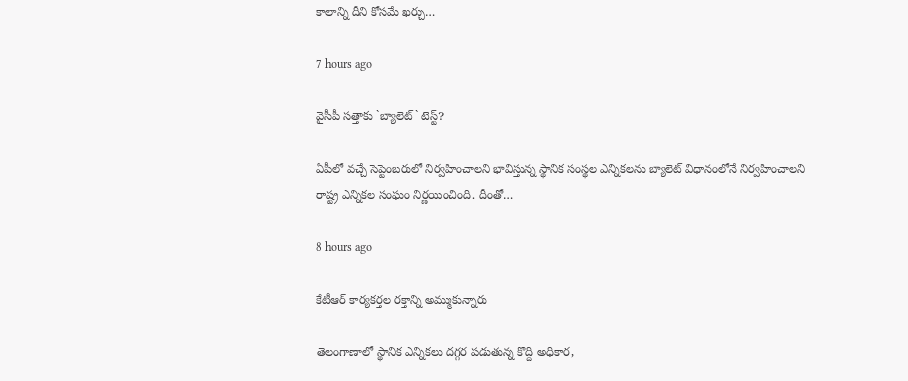కాలాన్ని దీని కోసమే ఖర్చు…

7 hours ago

వైసీపీ స‌త్తాకు `బ్యాలెట్` టెస్ట్‌?

ఏపీలో వ‌చ్చే సెప్టెంబ‌రులో నిర్వ‌హించాల‌ని భావిస్తున్న స్థానిక సంస్థ‌ల ఎన్నిక‌ల‌ను బ్యాలెట్ విధానంలోనే నిర్వ‌హించాల‌ని రాష్ట్ర ఎన్నిక‌ల సంఘం నిర్ణ‌యించింది. దీంతో…

8 hours ago

కేటీఆర్ కార్యకర్తల రక్తాన్ని అమ్ముకున్నారు

తెలంగాణాలో స్థానిక ఎన్నికలు దగ్గర పడుతున్న కొద్ది అధికార,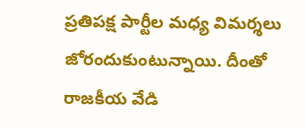ప్రతిపక్ష పార్టీల మధ్య విమర్శలు జోరందుకుంటున్నాయి. దీంతో రాజకీయ వేడి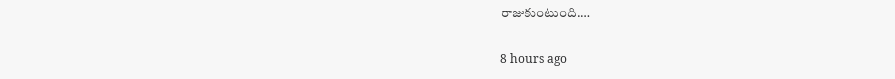రాజుకుంటుంది.…

8 hours ago